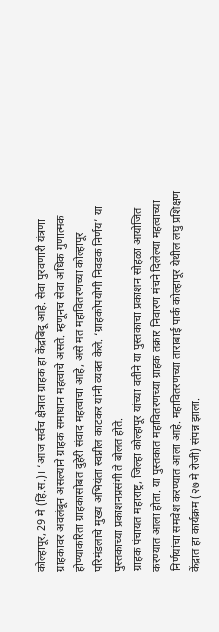कोल्हापूर, 29 मे (हिं.स.)। ‘आज सर्वच क्षेत्रात ग्राहक हा केंद्रबिंदू आहे. सेवा पुरवणारी यंत्रणा ग्राहकावर अवलंबून असल्याने ग्राहक समाधान महत्वाचे असते. म्हणूनच सेवा अधिक गुणात्मक होण्याकरिता ग्राहकासोबत दुहेरी संवाद महत्वाचा आहे, असे मत महावितरणच्या कोल्हापूर परिमंडलाचे मुख्य अभियंता स्वप्नील काटकर यांनी व्यक्त केले. ‘ग्राहकोपयोगी निवडक निर्णय’ या पुस्तकाच्या प्रकाशनप्रसंगी ते बोलत होते.
ग्राहक पंचायत महाराष्ट्र, जिल्हा कोल्हापूर यांच्या वतीने या पुस्तकाचा प्रकाशन सोहळा आयोजित करण्यात आला होता. या पुस्तकात महावितरणच्या ग्राहक तक्रार निवारण मंचने दिलेल्या महत्वाच्या निर्णयांचा समवेश करण्यात आला आहे. महावितरणच्या ताराबाई पार्क कोल्हापूर येथील लघु प्रशिक्षण केंद्रात हा कार्यक्रम (२७ मे रोजी) संपन्न झाला.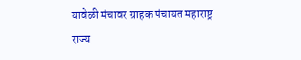यावेळी मंचावर ग्राहक पंचायत महाराष्ट्र राज्य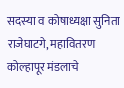सदस्या व कोषाध्यक्षा सुनिता राजेघाटगे, महावितरण कोल्हापूर मंडलाचे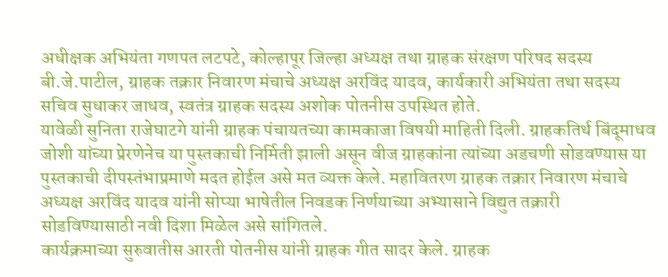अधीक्षक अभियंता गणपत लटपटे, कोल्हापूर जिल्हा अध्यक्ष तथा ग्राहक संरक्षण परिषद सदस्य बी.जे.पाटील, ग्राहक तक्रार निवारण मंचाचे अध्यक्ष अरविंद यादव, कार्यकारी अभियंता तथा सदस्य सचिव सुधाकर जाधव, स्वतंत्र ग्राहक सदस्य अशोक पोतनीस उपस्थित होते.
यावेळी सुनिता राजेघाटगे यांनी ग्राहक पंचायतच्या कामकाजा विषयी माहिती दिली. ग्राहकतिर्थ बिंदूमाधव जोशी यांच्या प्रेरणेनेच या पुस्तकाची निर्मिती झाली असून वीज ग्राहकांना त्यांच्या अडचणी सोडवण्यास या पुस्तकाची दीपस्तंभाप्रमाणे मदत होईल असे मत व्यक्त केले. महावितरण ग्राहक तक्रार निवारण मंचाचे अध्यक्ष अरविंद यादव यांनी सोप्या भाषेतील निवडक निर्णयाच्या अभ्यासाने विद्युत तक्रारी सोडविण्यासाठी नवी दिशा मिळेल असे सांगितले.
कार्यक्रमाच्या सुरुवातीस आरती पोतनीस यांनी ग्राहक गीत सादर केले. ग्राहक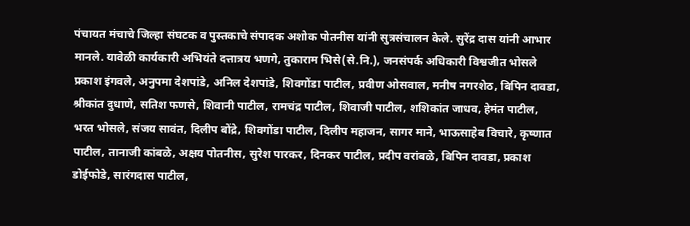पंचायत मंचाचे जिल्हा संघटक व पुस्तकाचे संपादक अशोक पोतनीस यांनी सुत्रसंचालन केले. सुरेंद्र दास यांनी आभार मानले. यावेळी कार्यकारी अभियंते दत्तात्रय भणगे, तुकाराम भिसे(से.नि.), जनसंपर्क अधिकारी विश्वजीत भोसले प्रकाश इंगवले, अनुपमा देशपांडे, अनिल देशपांडे, शिवगोंडा पाटील, प्रवीण ओसवाल, मनीष नगरशेठ, बिपिन दावडा, श्रीकांत दुधाणे, सतिश फणसे, शिवानी पाटील, रामचंद्र पाटील, शिवाजी पाटील, शशिकांत जाधव, हेमंत पाटील, भरत भोसले, संजय सावंत, दिलीप बोंद्रे, शिवगोंडा पाटील, दिलीप महाजन, सागर माने, भाऊसाहेब विचारे, कृष्णात पाटील, तानाजी कांबळे, अक्षय पोतनीस, सुरेश पारकर, दिनकर पाटील, प्रदीप वरांबळे, बिपिन दावडा, प्रकाश डोईफोडे, सारंगदास पाटील,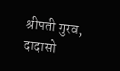श्रीपती गुरव, दादासो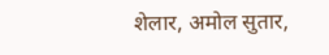शेलार, अमोल सुतार,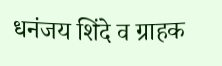धनंजय शिंदे व ग्राहक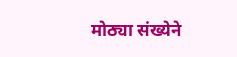मोठ्या संख्येने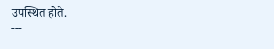उपस्थित होते.
---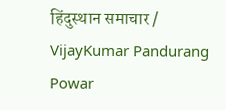हिंदुस्थान समाचार / VijayKumar Pandurang Powar